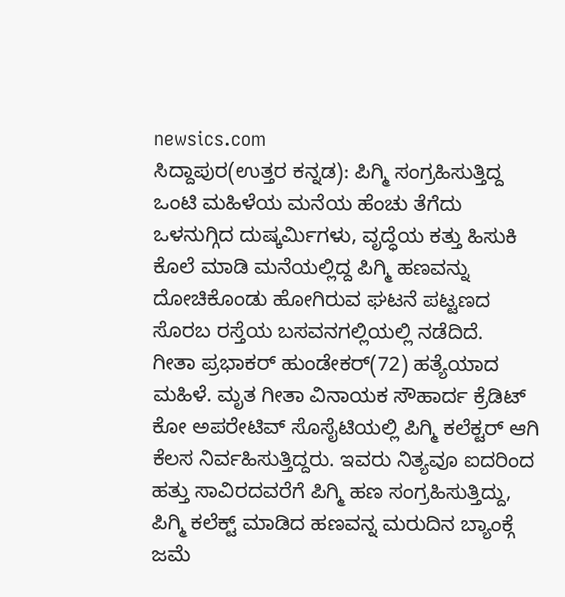newsics.com
ಸಿದ್ದಾಪುರ(ಉತ್ತರ ಕನ್ನಡ): ಪಿಗ್ಮಿ ಸಂಗ್ರಹಿಸುತ್ತಿದ್ದ ಒಂಟಿ ಮಹಿಳೆಯ ಮನೆಯ ಹೆಂಚು ತೆಗೆದು ಒಳನುಗ್ಗಿದ ದುಷ್ಕರ್ಮಿಗಳು, ವೃದ್ಧೆಯ ಕತ್ತು ಹಿಸುಕಿ ಕೊಲೆ ಮಾಡಿ ಮನೆಯಲ್ಲಿದ್ದ ಪಿಗ್ಮಿ ಹಣವನ್ನು ದೋಚಿಕೊಂಡು ಹೋಗಿರುವ ಘಟನೆ ಪಟ್ಟಣದ ಸೊರಬ ರಸ್ತೆಯ ಬಸವನಗಲ್ಲಿಯಲ್ಲಿ ನಡೆದಿದೆ.
ಗೀತಾ ಪ್ರಭಾಕರ್ ಹುಂಡೇಕರ್(72) ಹತ್ಯೆಯಾದ ಮಹಿಳೆ. ಮೃತ ಗೀತಾ ವಿನಾಯಕ ಸೌಹಾರ್ದ ಕ್ರೆಡಿಟ್ ಕೋ ಅಪರೇಟಿವ್ ಸೊಸೈಟಿಯಲ್ಲಿ ಪಿಗ್ಮಿ ಕಲೆಕ್ಟರ್ ಆಗಿ ಕೆಲಸ ನಿರ್ವಹಿಸುತ್ತಿದ್ದರು. ಇವರು ನಿತ್ಯವೂ ಐದರಿಂದ ಹತ್ತು ಸಾವಿರದವರೆಗೆ ಪಿಗ್ಮಿ ಹಣ ಸಂಗ್ರಹಿಸುತ್ತಿದ್ದು, ಪಿಗ್ಮಿ ಕಲೆಕ್ಟ್ ಮಾಡಿದ ಹಣವನ್ನ ಮರುದಿನ ಬ್ಯಾಂಕ್ಗೆ ಜಮೆ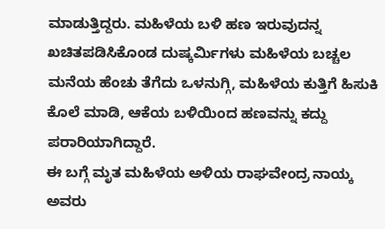ಮಾಡುತ್ತಿದ್ದರು. ಮಹಿಳೆಯ ಬಳಿ ಹಣ ಇರುವುದನ್ನ ಖಚಿತಪಡಿಸಿಕೊಂಡ ದುಷ್ಕರ್ಮಿಗಳು ಮಹಿಳೆಯ ಬಚ್ಚಲ ಮನೆಯ ಹೆಂಚು ತೆಗೆದು ಒಳನುಗ್ಗಿ, ಮಹಿಳೆಯ ಕುತ್ತಿಗೆ ಹಿಸುಕಿ ಕೊಲೆ ಮಾಡಿ, ಆಕೆಯ ಬಳಿಯಿಂದ ಹಣವನ್ನು ಕದ್ದು ಪರಾರಿಯಾಗಿದ್ದಾರೆ.
ಈ ಬಗ್ಗೆ ಮೃತ ಮಹಿಳೆಯ ಅಳಿಯ ರಾಘವೇಂದ್ರ ನಾಯ್ಕ ಅವರು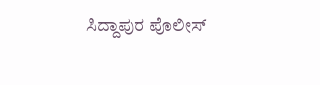ಸಿದ್ದಾಪುರ ಪೊಲೀಸ್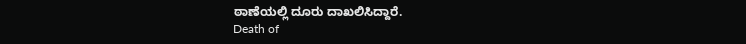ಠಾಣೆಯಲ್ಲಿ ದೂರು ದಾಖಲಿಸಿದ್ದಾರೆ.
Death of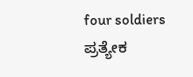four soldiers ಪ್ರತ್ಯೇಕ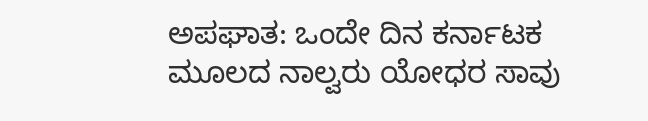ಅಪಘಾತ: ಒಂದೇ ದಿನ ಕರ್ನಾಟಕ ಮೂಲದ ನಾಲ್ವರು ಯೋಧರ ಸಾವು